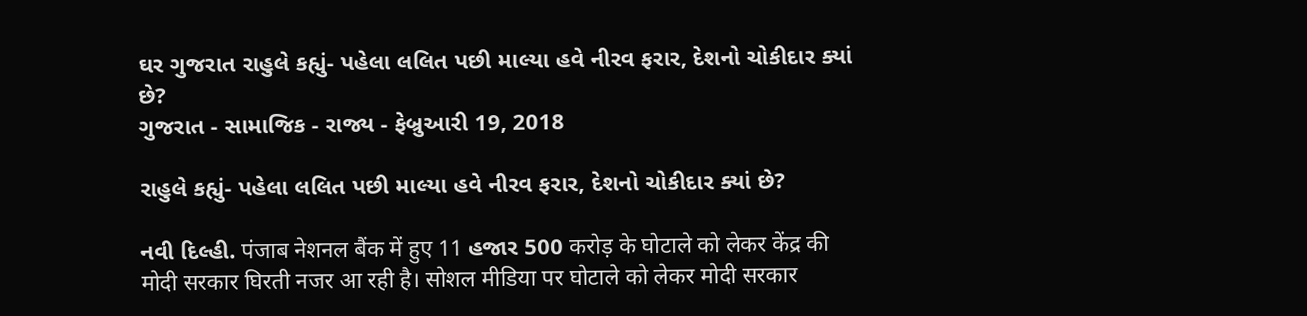ઘર ગુજરાત રાહુલે કહ્યું- પહેલા લલિત પછી માલ્યા હવે નીરવ ફરાર, દેશનો ચોકીદાર ક્યાં છે?
ગુજરાત - સામાજિક - રાજ્ય - ફેબ્રુઆરી 19, 2018

રાહુલે કહ્યું- પહેલા લલિત પછી માલ્યા હવે નીરવ ફરાર, દેશનો ચોકીદાર ક્યાં છે?

નવી દિલ્હી. पंजाब नेशनल बैंक में हुए 11 હજાર 500 करोड़ के घोटाले को लेकर केंद्र की मोदी सरकार घिरती नजर आ रही है। सोशल मीडिया पर घोटाले को लेकर मोदी सरकार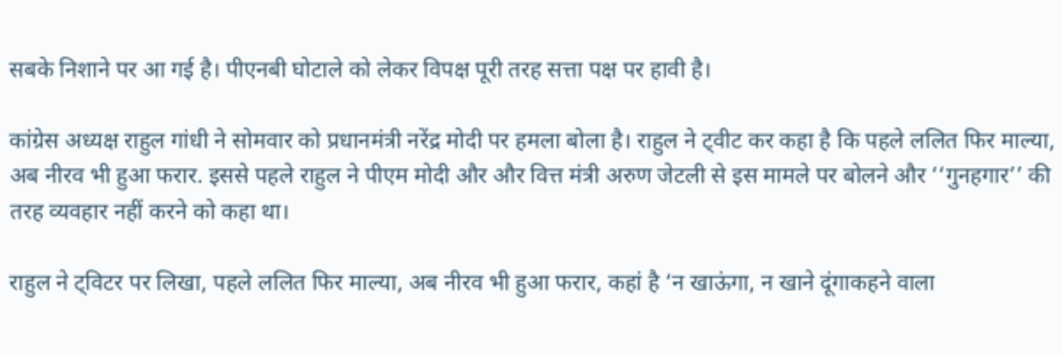सबके निशाने पर आ गई है। पीएनबी घोटाले को लेकर विपक्ष पूरी तरह सत्ता पक्ष पर हावी है।

कांग्रेस अध्यक्ष राहुल गांधी ने सोमवार को प्रधानमंत्री नरेंद्र मोदी पर हमला बोला है। राहुल ने ट्वीट कर कहा है कि पहले ललित फिर माल्‍या, अब नीरव भी हुआ फरार. इससे पहले राहुल ने पीएम मोदी और और वित्त मंत्री अरुण जेटली से इस मामले पर बोलने और ‘‘गुनहगार’’ की तरह व्यवहार नहीं करने को कहा था।

राहुल ने ट्विटर पर लिखा, पहले ललित फिर माल्या, अब नीरव भी हुआ फरार, कहां है ‘न खाऊंगा, न खाने दूंगाकहने वाला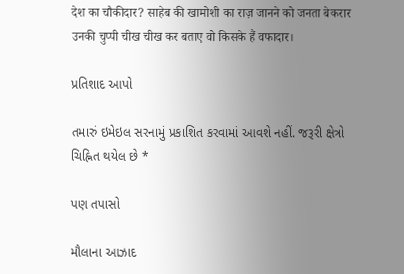देश का चौकीदार? साहेब की खामोशी का राज़ जानने को जनता बेकरार उनकी चुप्पी चीख चीख कर बताए वो किसके हैं वफादार।

પ્રતિશાદ આપો

તમારું ઇમેઇલ સરનામું પ્રકાશિત કરવામાં આવશે નહીં. જરૂરી ક્ષેત્રો ચિહ્નિત થયેલ છે *

પણ તપાસો

મૌલાના આઝાદ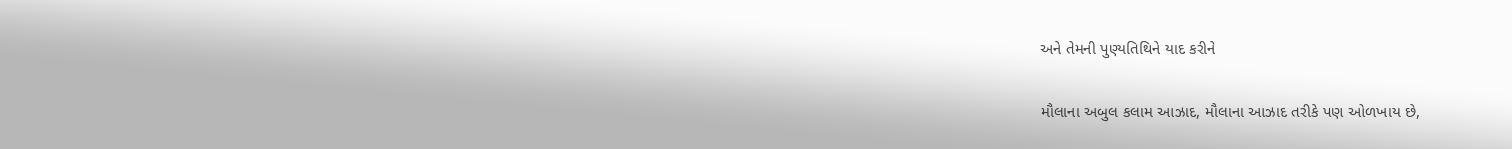અને તેમની પુણ્યતિથિને યાદ કરીને

મૌલાના અબુલ કલામ આઝાદ, મૌલાના આઝાદ તરીકે પણ ઓળખાય છે,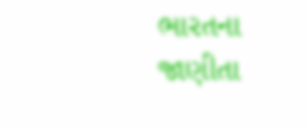ભારતના જાણીતા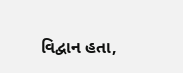વિદ્વાન હતા,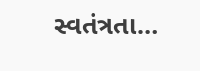સ્વતંત્રતા…